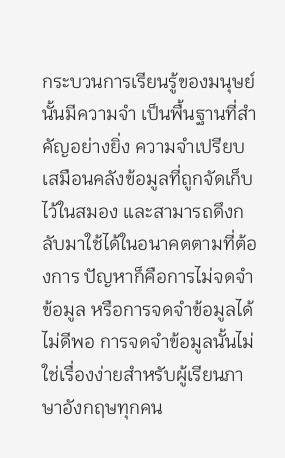กระบวนการเรียนรู้ของมนุษย์นั้นมีความจำ เป็นพื้นฐานที่สำคัญอย่างยิ่ง ความจำเปรียบเสมือนคลังข้อมูลที่ถูกจัดเก็บไว้ในสมอง และสามารถดึงกลับมาใช้ได้ในอนาคตตามที่ต้องการ ปัญหาก็คือการไม่จดจำข้อมูล หรือการจดจำข้อมูลได้ไม่ดีพอ การจดจำข้อมูลนั้นไม่ใช่เรื่องง่ายสำหรับผู้เรียนภาษาอังกฤษทุกคน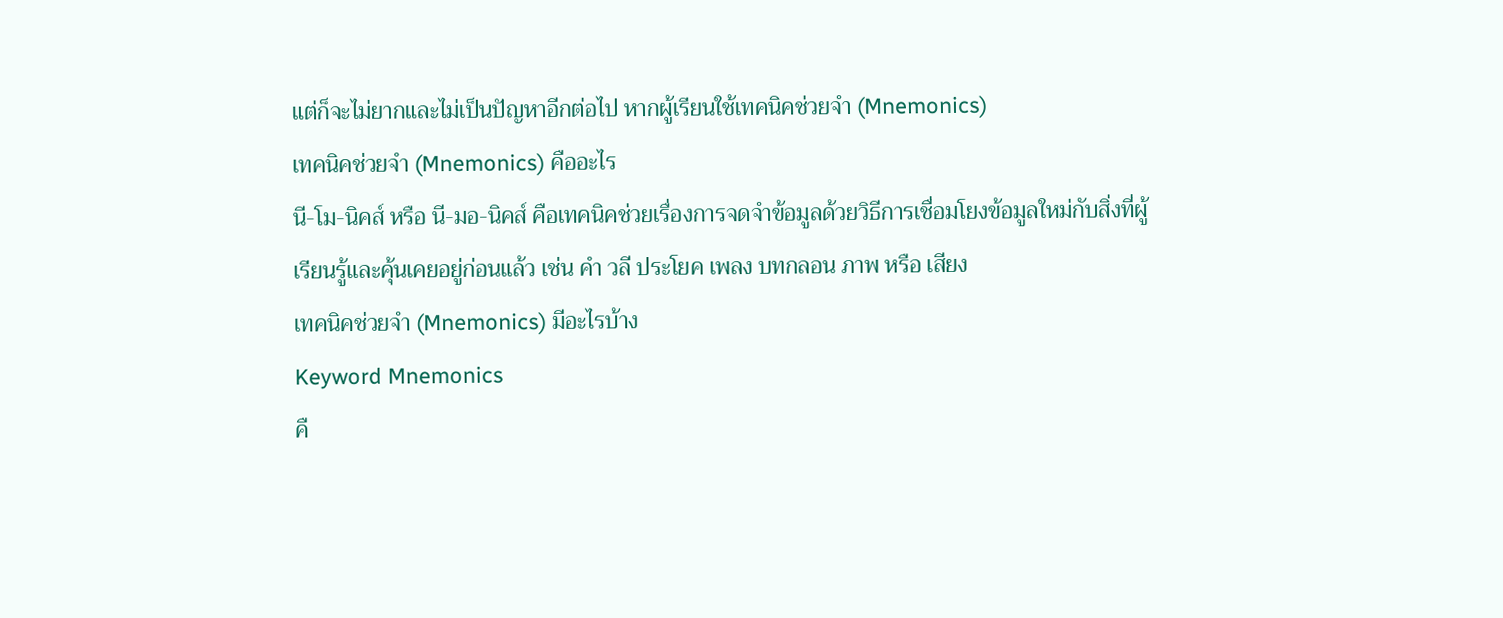แต่ก็จะไม่ยากและไม่เป็นปัญหาอีกต่อไป หากผู้เรียนใช้เทคนิคช่วยจำ (Mnemonics)
เทคนิคช่วยจำ (Mnemonics) คืออะไร
นี-โม-นิคส์ หรือ นี-มอ-นิคส์ คือเทคนิคช่วยเรื่องการจดจำข้อมูลด้วยวิธีการเชื่อมโยงข้อมูลใหม่กับสิ่งที่ผู้เรียนรู้และคุ้นเคยอยู่ก่อนแล้ว เช่น คำ วลี ประโยค เพลง บทกลอน ภาพ หรือ เสียง
เทคนิคช่วยจำ (Mnemonics) มีอะไรบ้าง
Keyword Mnemonics
คื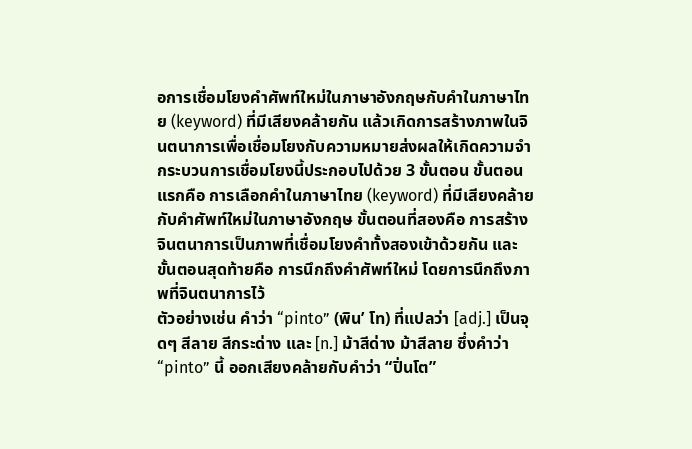อการเชื่อมโยงคำศัพท์ใหม่ในภาษาอังกฤษกับคำในภาษาไทย (keyword) ที่มีเสียงคล้ายกัน แล้วเกิดการสร้างภาพในจินตนาการเพื่อเชื่อมโยงกับความหมายส่งผลให้เกิดความจำ กระบวนการเชื่อมโยงนี้ประกอบไปด้วย 3 ขั้นตอน ขั้นตอนแรกคือ การเลือกคำในภาษาไทย (keyword) ที่มีเสียงคล้ายกับคำศัพท์ใหม่ในภาษาอังกฤษ ขั้นตอนที่สองคือ การสร้างจินตนาการเป็นภาพที่เชื่อมโยงคำทั้งสองเข้าด้วยกัน และขั้นตอนสุดท้ายคือ การนึกถึงคำศัพท์ใหม่ โดยการนึกถึงภาพที่จินตนาการไว้
ตัวอย่างเช่น คำว่า “pinto” (พิน’ โท) ที่แปลว่า [adj.] เป็นจุดๆ สีลาย สีกระด่าง และ [n.] ม้าสีด่าง ม้าสีลาย ซึ่งคำว่า “pinto” นี้ ออกเสียงคล้ายกับคำว่า “ปิ่นโต”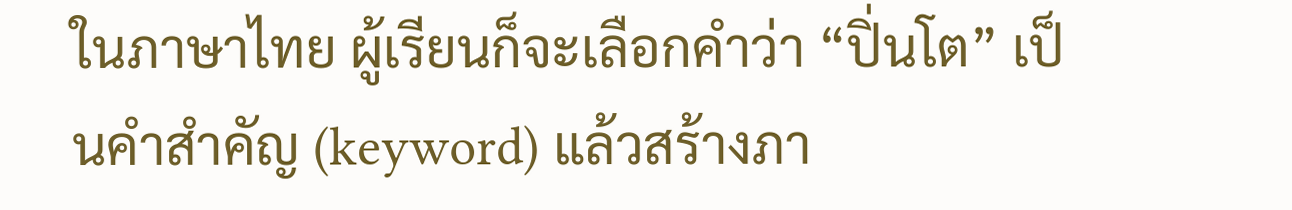ในภาษาไทย ผู้เรียนก็จะเลือกคำว่า “ปิ่นโต” เป็นคำสำคัญ (keyword) แล้วสร้างภา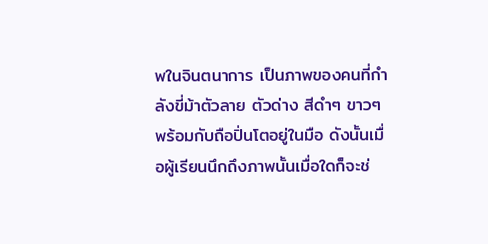พในจินตนาการ เป็นภาพของคนที่กำลังขี่ม้าตัวลาย ตัวด่าง สีดำๆ ขาวๆ พร้อมกับถือปิ่นโตอยู่ในมือ ดังนั้นเมื่อผู้เรียนนึกถึงภาพนั้นเมื่อใดก็จะช่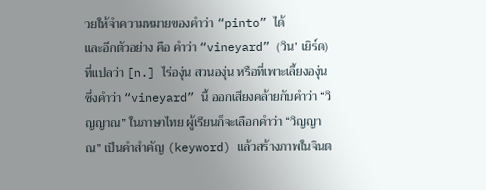วยให้จำความหมายของคำว่า “pinto” ได้
และอีกตัวอย่าง คือ คำว่า “vineyard” (วิน’ เยิร์ด) ที่แปลว่า [n.] ไร่องุ่น สวนองุ่น หรือที่เพาะเลี้ยงองุ่น ซึ่งคำว่า “vineyard” นี้ ออกเสียงคล้ายกับคำว่า “วิญญาณ” ในภาษาไทย ผู้เรียนก็จะเลือกคำว่า “วิญญาณ” เป็นคำสำคัญ (keyword) แล้วสร้างภาพในจินต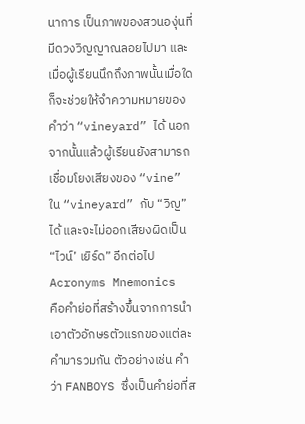นาการ เป็นภาพของสวนองุ่นที่มีดวงวิญญาณลอยไปมา และเมื่อผู้เรียนนึกถึงภาพนั้นเมื่อใดก็จะช่วยให้จำความหมายของคำว่า “vineyard” ได้ นอกจากนั้นแล้วผู้เรียนยังสามารถเชื่อมโยงเสียงของ “vine” ใน “vineyard” กับ “วิญ” ได้ และจะไม่ออกเสียงผิดเป็น “ไวน์’ เยิร์ด” อีกต่อไป
Acronyms Mnemonics
คือคำย่อที่สร้างขึ้นจากการนำเอาตัวอักษรตัวแรกของแต่ละคำมารวมกัน ตัวอย่างเช่น คำว่า FANBOYS ซึ่งเป็นคำย่อที่ส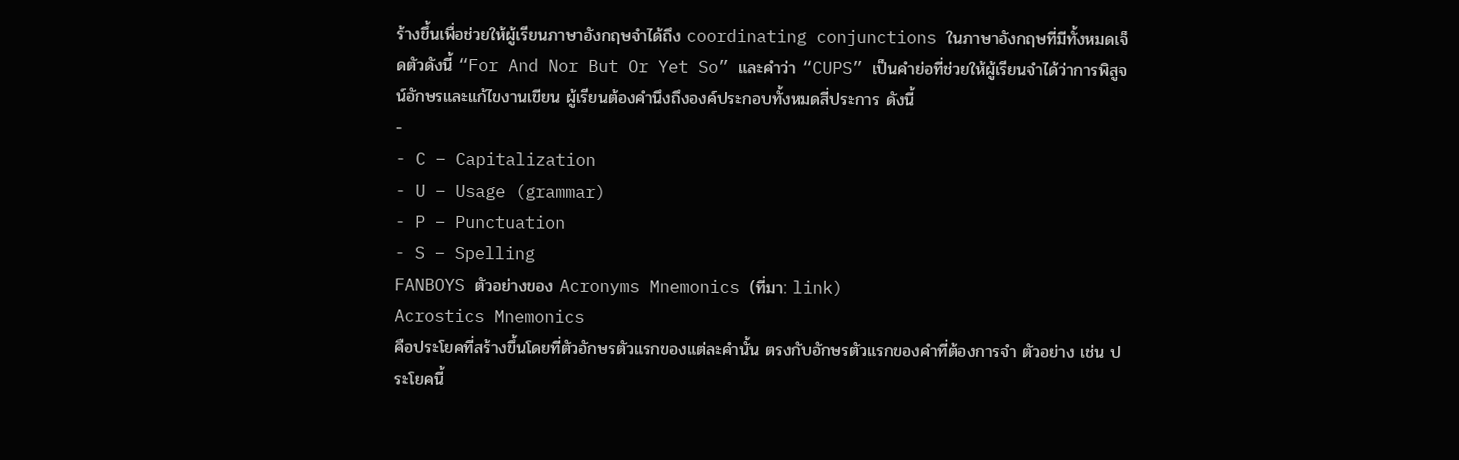ร้างขึ้นเพื่อช่วยให้ผู้เรียนภาษาอังกฤษจำได้ถึง coordinating conjunctions ในภาษาอังกฤษที่มีทั้งหมดเจ็ดตัวดังนี้ “For And Nor But Or Yet So” และคำว่า “CUPS” เป็นคำย่อที่ช่วยให้ผู้เรียนจำได้ว่าการพิสูจน์อักษรและแก้ไขงานเขียน ผู้เรียนต้องคำนึงถึงองค์ประกอบทั้งหมดสี่ประการ ดังนี้
-
- C – Capitalization
- U – Usage (grammar)
- P – Punctuation
- S – Spelling
FANBOYS ตัวอย่างของ Acronyms Mnemonics (ที่มา: link)
Acrostics Mnemonics
คือประโยคที่สร้างขึ้นโดยที่ตัวอักษรตัวแรกของแต่ละคำนั้น ตรงกับอักษรตัวแรกของคำที่ต้องการจำ ตัวอย่าง เช่น ประโยคนี้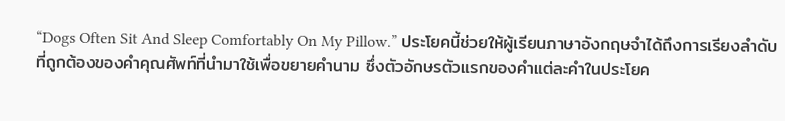“Dogs Often Sit And Sleep Comfortably On My Pillow.” ประโยคนี้ช่วยให้ผู้เรียนภาษาอังกฤษจำได้ถึงการเรียงลำดับที่ถูกต้องของคำคุณศัพท์ที่นำมาใช้เพื่อขยายคำนาม ซึ่งตัวอักษรตัวแรกของคำแต่ละคำในประโยค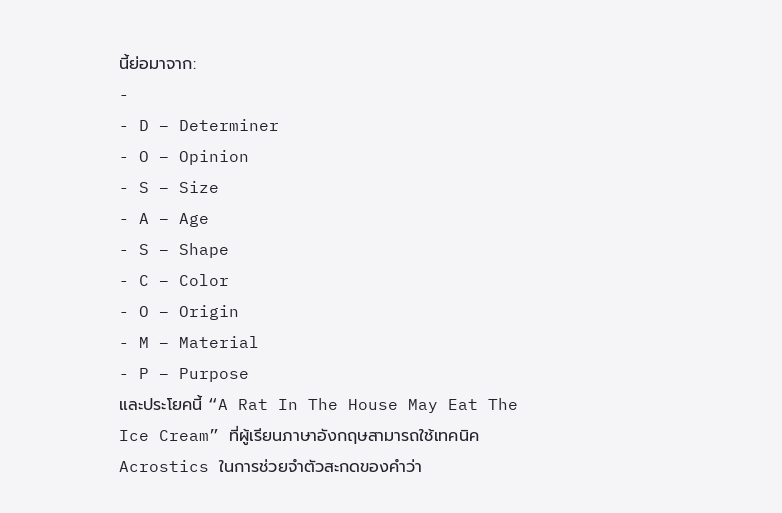นี้ย่อมาจาก:
-
- D – Determiner
- O – Opinion
- S – Size
- A – Age
- S – Shape
- C – Color
- O – Origin
- M – Material
- P – Purpose
และประโยคนี้ “A Rat In The House May Eat The Ice Cream” ที่ผู้เรียนภาษาอังกฤษสามารถใช้เทคนิค Acrostics ในการช่วยจำตัวสะกดของคำว่า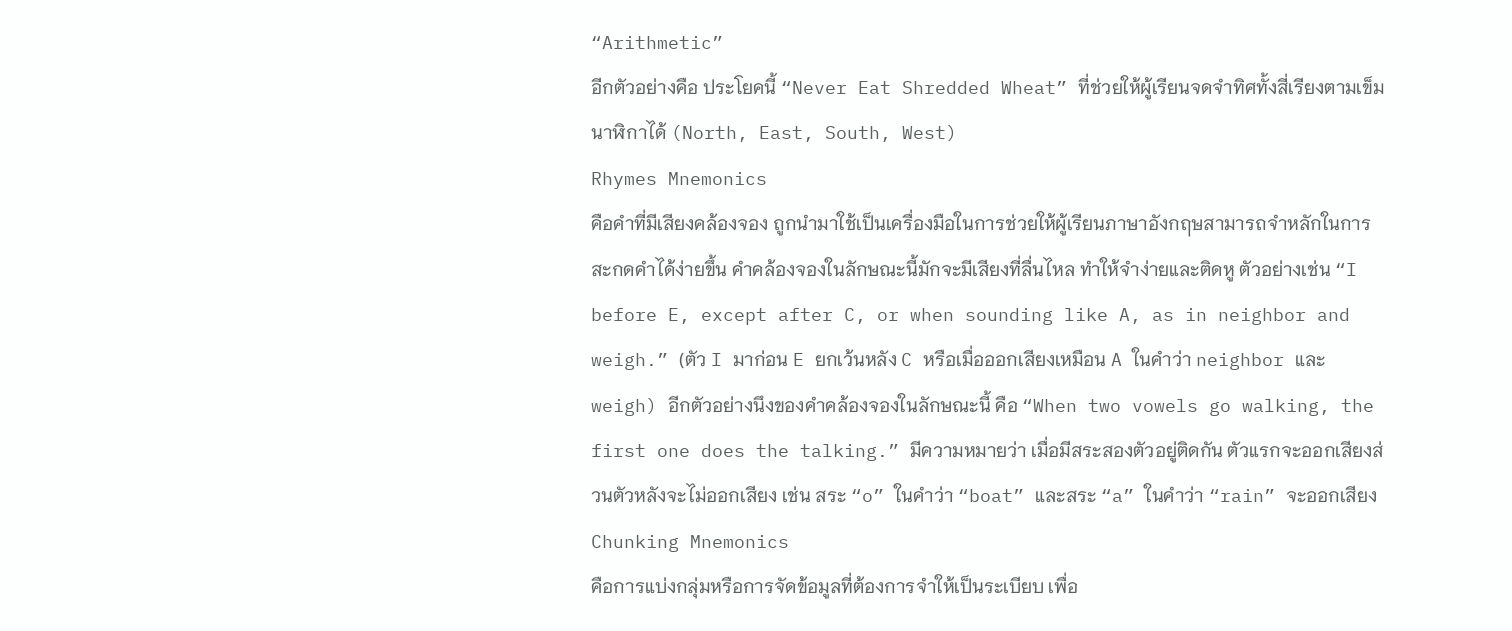“Arithmetic”
อีกตัวอย่างคือ ประโยคนี้ “Never Eat Shredded Wheat” ที่ช่วยให้ผู้เรียนจดจำทิศทั้งสี่เรียงตามเข็มนาฬิกาได้ (North, East, South, West)
Rhymes Mnemonics
คือคำที่มีเสียงคล้องจอง ถูกนำมาใช้เป็นเครื่องมือในการช่วยให้ผู้เรียนภาษาอังกฤษสามารถจำหลักในการสะกดคำได้ง่ายขึ้น คำคล้องจองในลักษณะนี้มักจะมีเสียงที่ลื่นไหล ทำให้จำง่ายและติดหู ตัวอย่างเช่น “I before E, except after C, or when sounding like A, as in neighbor and weigh.” (ตัว I มาก่อน E ยกเว้นหลัง C หรือเมื่อออกเสียงเหมือน A ในคำว่า neighbor และ weigh) อีกตัวอย่างนึงของคำคล้องจองในลักษณะนี้ คือ “When two vowels go walking, the first one does the talking.” มีความหมายว่า เมื่อมีสระสองตัวอยู่ติดกัน ตัวแรกจะออกเสียงส่วนตัวหลังจะไม่ออกเสียง เช่น สระ “o” ในคำว่า “boat” และสระ “a” ในคำว่า “rain” จะออกเสียง
Chunking Mnemonics
คือการแบ่งกลุ่มหรือการจัดข้อมูลที่ต้องการจำให้เป็นระเบียบ เพื่อ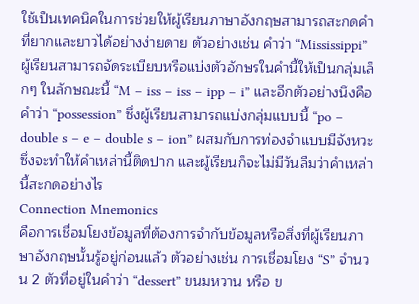ใช้เป็นเทคนิคในการช่วยให้ผู้เรียนภาษาอังกฤษสามารถสะกดคำที่ยากและยาวได้อย่างง่ายดาย ตัวอย่างเช่น คำว่า “Mississippi” ผู้เรียนสามารถจัดระเบียบหรือแบ่งตัวอักษรในคำนี้ให้เป็นกลุ่มเล็กๆ ในลักษณะนี้ “M – iss – iss – ipp – i” และอีกตัวอย่างนึงคือ คำว่า “possession” ซึ่งผู้เรียนสามารถแบ่งกลุ่มแบบนี้ “po – double s – e – double s – ion” ผสมกับการท่องจำแบบมีจังหวะซึ่งจะทำให้คำเหล่านี้ติดปาก และผู้เรียนก็จะไม่มีวันลืมว่าคำเหล่านี้สะกดอย่างไร
Connection Mnemonics
คือการเชื่อมโยงข้อมูลที่ต้องการจำกับข้อมูลหรือสิ่งที่ผู้เรียนภาษาอังกฤษนั้นรู้อยู่ก่อนแล้ว ตัวอย่างเช่น การเชื่อมโยง “S” จำนวน 2 ตัวที่อยู่ในคำว่า “dessert” ขนมหวาน หรือ ข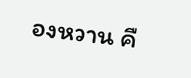องหวาน คื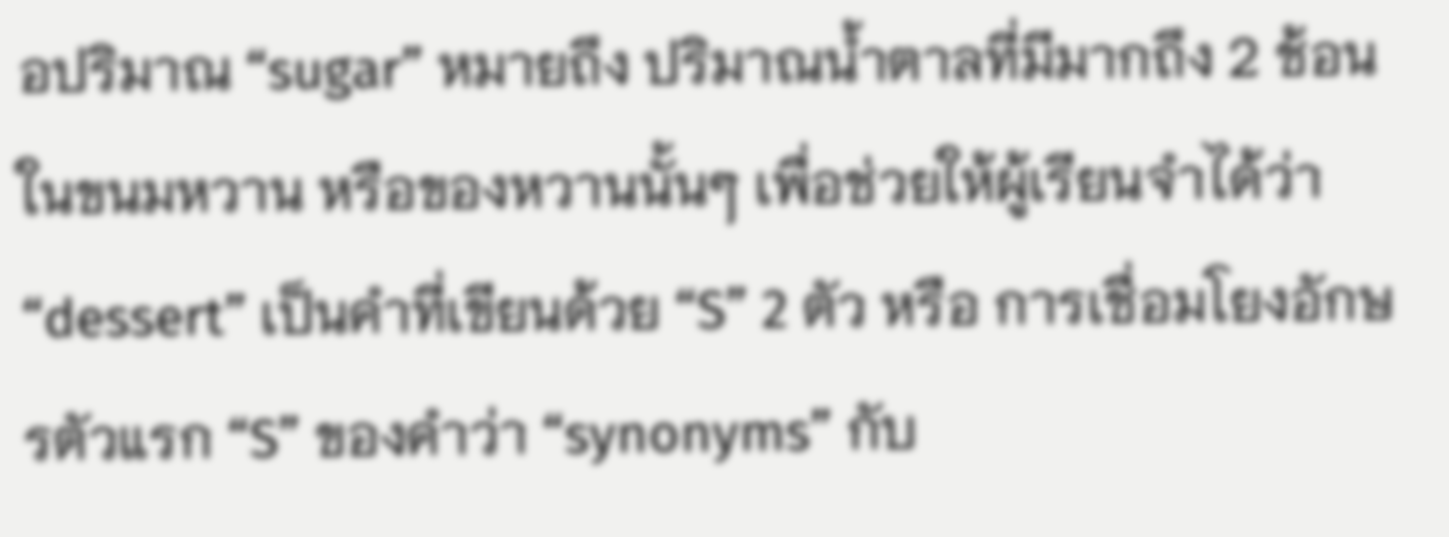อปริมาณ “sugar” หมายถึง ปริมาณน้ำตาลที่มีมากถึง 2 ช้อนในขนมหวาน หรือของหวานนั้นๆ เพื่อช่วยให้ผู้เรียนจำได้ว่า “dessert” เป็นคำที่เขียนด้วย “S” 2 ตัว หรือ การเชื่อมโยงอักษรตัวแรก “S” ของคำว่า “synonyms” กับ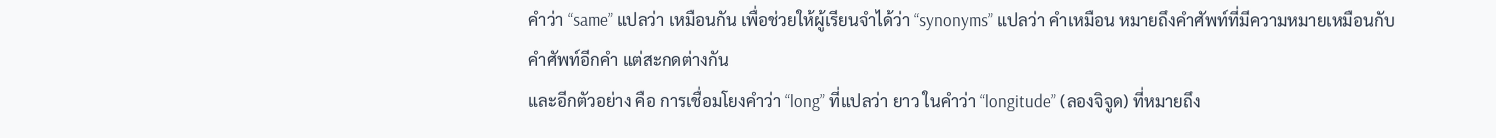คำว่า “same” แปลว่า เหมือนกัน เพื่อช่วยให้ผู้เรียนจำได้ว่า “synonyms” แปลว่า คำเหมือน หมายถึงคำศัพท์ที่มีความหมายเหมือนกับคำศัพท์อีกคำ แต่สะกดต่างกัน
และอีกตัวอย่าง คือ การเชื่อมโยงคำว่า “long” ที่แปลว่า ยาว ในคำว่า “longitude” (ลองจิจูด) ที่หมายถึง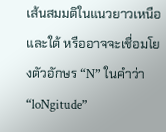เส้นสมมติในแนวยาวเหนือและใต้ หรืออาจจะเชื่อมโยงตัวอักษร “N” ในคำว่า“loNgitude”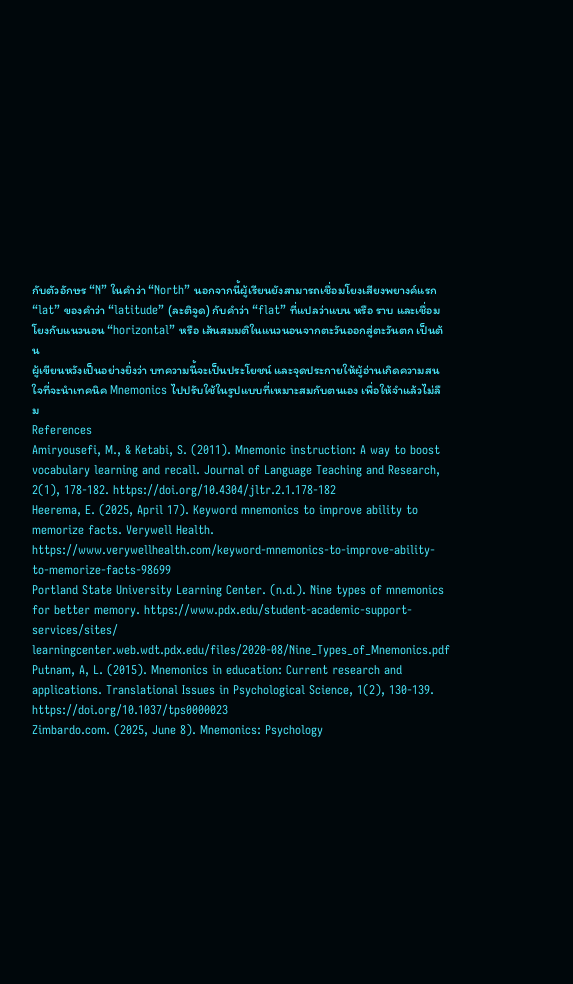กับตัวอักษร “N” ในคำว่า “North” นอกจากนี้ผู้เรียนยังสามารถเชื่อมโยงเสียงพยางค์แรก “lat” ของคำว่า “latitude” (ละติจูด) กับคำว่า “flat” ที่แปลว่าแบน หรือ ราบ และเชื่อมโยงกับแนวนอน “horizontal” หรือ เส้นสมมติในแนวนอนจากตะวันออกสู่ตะวันตก เป็นต้น
ผู้เขียนหวังเป็นอย่างยิ่งว่า บทความนี้จะเป็นประโยชน์ และจุดประกายให้ผู้อ่านเกิดความสนใจที่จะนำเทคนิค Mnemonics ไปปรับใช้ในรูปแบบที่เหมาะสมกับตนเอง เพื่อให้จำแล้วไม่ลืม
References
Amiryousefi, M., & Ketabi, S. (2011). Mnemonic instruction: A way to boost vocabulary learning and recall. Journal of Language Teaching and Research, 2(1), 178-182. https://doi.org/10.4304/jltr.2.1.178-182
Heerema, E. (2025, April 17). Keyword mnemonics to improve ability to memorize facts. Verywell Health. https://www.verywellhealth.com/keyword-mnemonics-to-improve-ability-to-memorize-facts-98699
Portland State University Learning Center. (n.d.). Nine types of mnemonics for better memory. https://www.pdx.edu/student-academic-support-services/sites/ learningcenter.web.wdt.pdx.edu/files/2020-08/Nine_Types_of_Mnemonics.pdf
Putnam, A, L. (2015). Mnemonics in education: Current research and applications. Translational Issues in Psychological Science, 1(2), 130-139. https://doi.org/10.1037/tps0000023
Zimbardo.com. (2025, June 8). Mnemonics: Psychology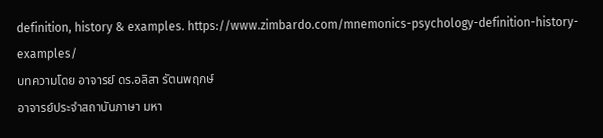definition, history & examples. https://www.zimbardo.com/mnemonics-psychology-definition-history-examples/
บทความโดย อาจารย์ ดร.อลิสา รัตนพฤกษ์
อาจารย์ประจำสถาบันภาษา มหา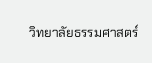วิทยาลัยธรรมศาสตร์